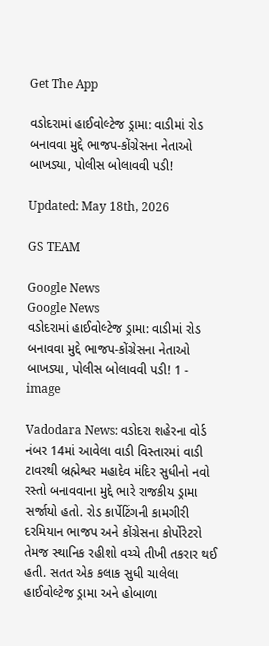Get The App

વડોદરામાં હાઈવોલ્ટેજ ડ્રામા: વાડીમાં રોડ બનાવવા મુદ્દે ભાજપ-કોંગ્રેસના નેતાઓ બાખડ્યા, પોલીસ બોલાવવી પડી!

Updated: May 18th, 2026

GS TEAM

Google News
Google News
વડોદરામાં હાઈવોલ્ટેજ ડ્રામા: વાડીમાં રોડ બનાવવા મુદ્દે ભાજપ-કોંગ્રેસના નેતાઓ બાખડ્યા, પોલીસ બોલાવવી પડી! 1 - image

Vadodara News: વડોદરા શહેરના વોર્ડ નંબર 14માં આવેલા વાડી વિસ્તારમાં વાડી ટાવરથી બ્રહ્મેશ્વર મહાદેવ મંદિર સુધીનો નવો રસ્તો બનાવવાના મુદ્દે ભારે રાજકીય ડ્રામા સર્જાયો હતો. રોડ કાર્પેટિંગની કામગીરી દરમિયાન ભાજપ અને કોંગ્રેસના કોર્પોરેટરો તેમજ સ્થાનિક રહીશો વચ્ચે તીખી તકરાર થઈ હતી. સતત એક કલાક સુધી ચાલેલા હાઈવોલ્ટેજ ડ્રામા અને હોબાળા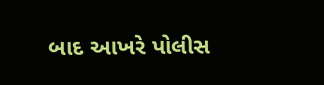બાદ આખરે પોલીસ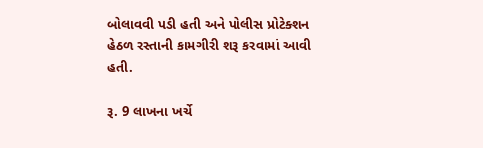બોલાવવી પડી હતી અને પોલીસ પ્રોટેક્શન હેઠળ રસ્તાની કામગીરી શરૂ કરવામાં આવી હતી.

રૂ. 9 લાખના ખર્ચે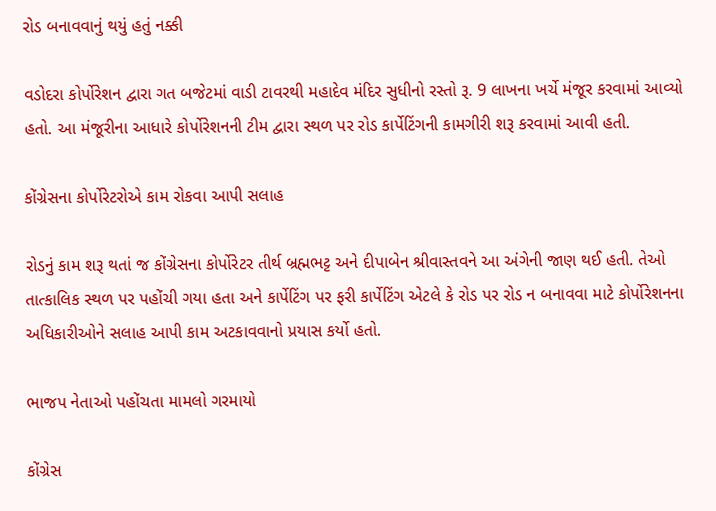રોડ બનાવવાનું થયું હતું નક્કી

વડોદરા કોર્પોરેશન દ્વારા ગત બજેટમાં વાડી ટાવરથી મહાદેવ મંદિર સુધીનો રસ્તો રૂ. 9 લાખના ખર્ચે મંજૂર કરવામાં આવ્યો હતો. આ મંજૂરીના આધારે કોર્પોરેશનની ટીમ દ્વારા સ્થળ પર રોડ કાર્પેટિંગની કામગીરી શરૂ કરવામાં આવી હતી.

કોંગ્રેસના કોર્પોરેટરોએ કામ રોકવા આપી સલાહ

રોડનું કામ શરૂ થતાં જ કોંગ્રેસના કોર્પોરેટર તીર્થ બ્રહ્મભટ્ટ અને દીપાબેન શ્રીવાસ્તવને આ અંગેની જાણ થઈ હતી. તેઓ તાત્કાલિક સ્થળ પર પહોંચી ગયા હતા અને કાર્પેટિંગ પર ફરી કાર્પેટિંગ એટલે કે રોડ પર રોડ ન બનાવવા માટે કોર્પોરેશનના અધિકારીઓને સલાહ આપી કામ અટકાવવાનો પ્રયાસ કર્યો હતો.

ભાજપ નેતાઓ પહોંચતા મામલો ગરમાયો

કોંગ્રેસ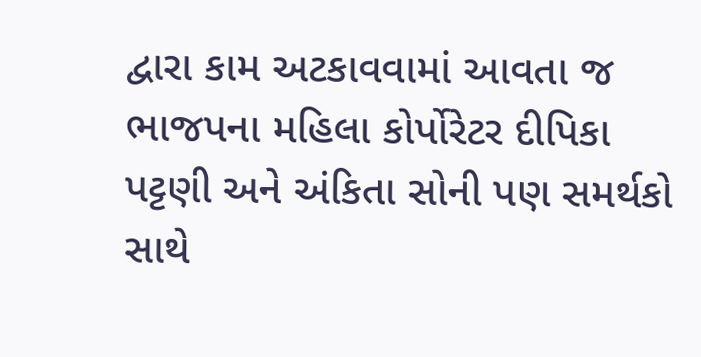દ્વારા કામ અટકાવવામાં આવતા જ ભાજપના મહિલા કોર્પોરેટર દીપિકા પટ્ટણી અને અંકિતા સોની પણ સમર્થકો સાથે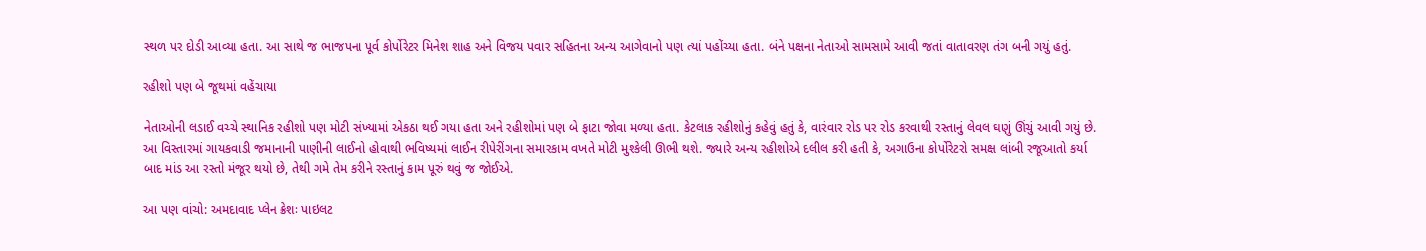સ્થળ પર દોડી આવ્યા હતા. આ સાથે જ ભાજપના પૂર્વ કોર્પોરેટર મિનેશ શાહ અને વિજય પવાર સહિતના અન્ય આગેવાનો પણ ત્યાં પહોંચ્યા હતા. બંને પક્ષના નેતાઓ સામસામે આવી જતાં વાતાવરણ તંગ બની ગયું હતું.

રહીશો પણ બે જૂથમાં વહેંચાયા

નેતાઓની લડાઈ વચ્ચે સ્થાનિક રહીશો પણ મોટી સંખ્યામાં એકઠા થઈ ગયા હતા અને રહીશોમાં પણ બે ફાટા જોવા મળ્યા હતા. કેટલાક રહીશોનું કહેવું હતું કે, વારંવાર રોડ પર રોડ કરવાથી રસ્તાનું લેવલ ઘણું ઊંચું આવી ગયું છે. આ વિસ્તારમાં ગાયકવાડી જમાનાની પાણીની લાઈનો હોવાથી ભવિષ્યમાં લાઈન રીપેરીંગના સમારકામ વખતે મોટી મુશ્કેલી ઊભી થશે. જ્યારે અન્ય રહીશોએ દલીલ કરી હતી કે, અગાઉના કોર્પોરેટરો સમક્ષ લાંબી રજૂઆતો કર્યા બાદ માંડ આ રસ્તો મંજૂર થયો છે, તેથી ગમે તેમ કરીને રસ્તાનું કામ પૂરું થવું જ જોઈએ.

આ પણ વાંચો: અમદાવાદ પ્લેન ક્રેશઃ પાઇલટ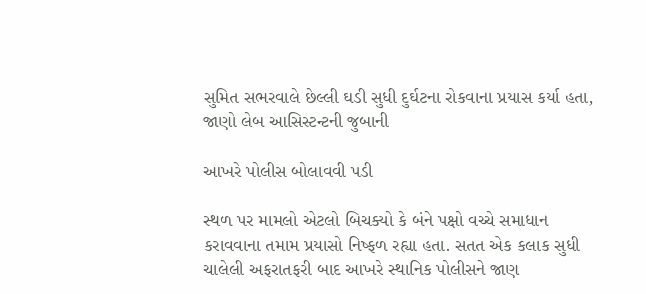સુમિત સભરવાલે છેલ્લી ઘડી સુધી દુર્ઘટના રોકવાના પ્રયાસ કર્યા હતા, જાણો લેબ આસિસ્ટન્ટની જુબાની

આખરે પોલીસ બોલાવવી પડી

સ્થળ પર મામલો એટલો બિચક્યો કે બંને પક્ષો વચ્ચે સમાધાન કરાવવાના તમામ પ્રયાસો નિષ્ફળ રહ્યા હતા. સતત એક કલાક સુધી ચાલેલી અફરાતફરી બાદ આખરે સ્થાનિક પોલીસને જાણ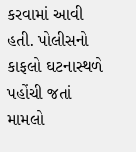કરવામાં આવી હતી. પોલીસનો કાફલો ઘટનાસ્થળે પહોંચી જતાં મામલો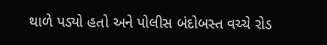થાળે પડ્યો હતો અને પોલીસ બંદોબસ્ત વચ્ચે રોડ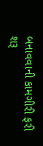બનાવવાની કામગીરી ફરી શરૂ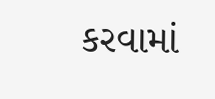કરવામાં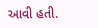આવી હતી.